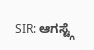SIR: ಆಗಸ್ಟ್ಗೆ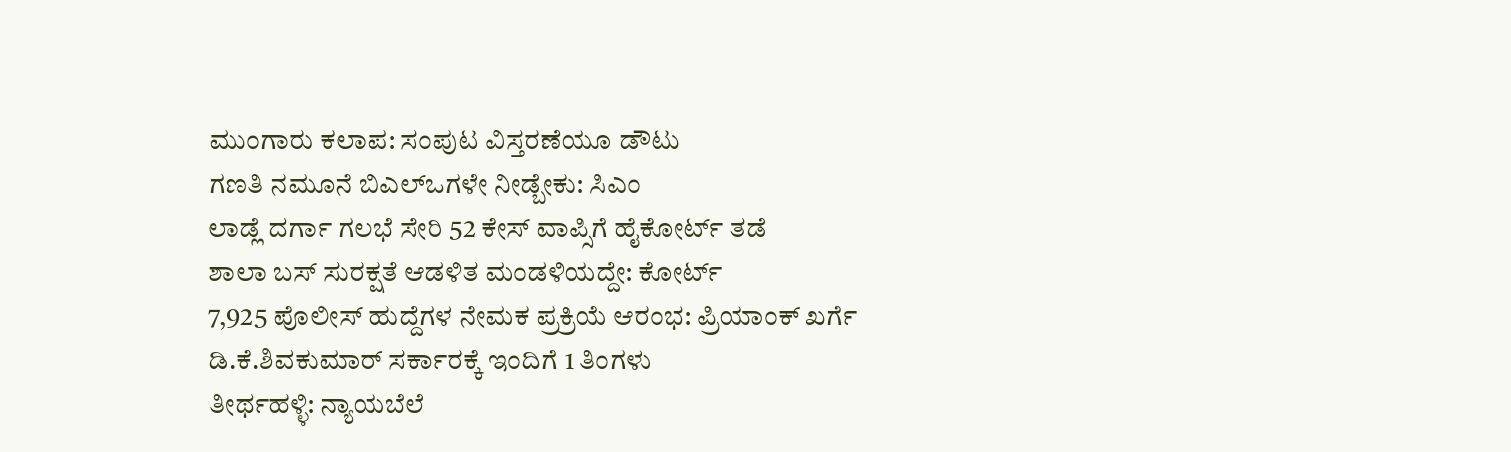ಮುಂಗಾರು ಕಲಾಪ: ಸಂಪುಟ ವಿಸ್ತರಣೆಯೂ ಡೌಟು
ಗಣತಿ ನಮೂನೆ ಬಿಎಲ್ಒಗಳೇ ನೀಡ್ಬೇಕು: ಸಿಎಂ
ಲಾಡ್ಲೆ ದರ್ಗಾ ಗಲಭೆ ಸೇರಿ 52 ಕೇಸ್ ವಾಪ್ಸಿಗೆ ಹೈಕೋರ್ಟ್ ತಡೆ
ಶಾಲಾ ಬಸ್ ಸುರಕ್ಷತೆ ಆಡಳಿತ ಮಂಡಳಿಯದ್ದೇ: ಕೋರ್ಟ್
7,925 ಪೊಲೀಸ್ ಹುದ್ದೆಗಳ ನೇಮಕ ಪ್ರಕ್ರಿಯೆ ಆರಂಭ: ಪ್ರಿಯಾಂಕ್ ಖರ್ಗೆ
ಡಿ.ಕೆ.ಶಿವಕುಮಾರ್ ಸರ್ಕಾರಕ್ಕೆ ಇಂದಿಗೆ 1 ತಿಂಗಳು
ತೀರ್ಥಹಳ್ಳಿ: ನ್ಯಾಯಬೆಲೆ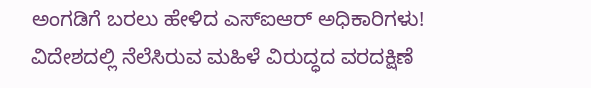ಅಂಗಡಿಗೆ ಬರಲು ಹೇಳಿದ ಎಸ್ಐಆರ್ ಅಧಿಕಾರಿಗಳು!
ವಿದೇಶದಲ್ಲಿ ನೆಲೆಸಿರುವ ಮಹಿಳೆ ವಿರುದ್ಧದ ವರದಕ್ಷಿಣೆ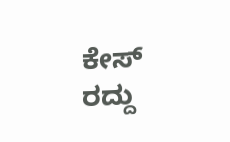ಕೇಸ್ ರದ್ದು